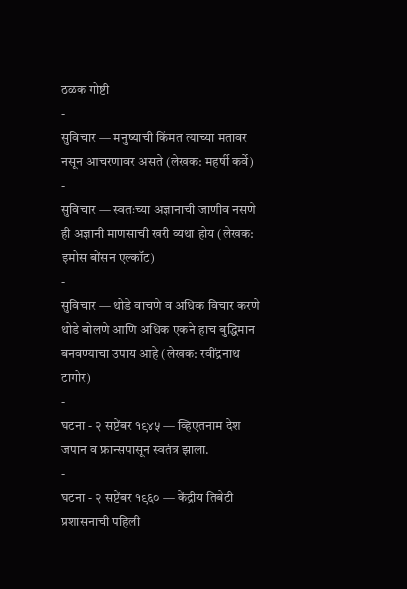ठळक गोष्टी
-
सुविचार — मनुष्याची किंमत त्याच्या मतावर नसून आचरणावर असते (लेखक: महर्षी कर्वे)
-
सुविचार — स्वतःच्या अज्ञानाची जाणीव नसणे ही अज्ञानी माणसाची खरी व्यथा होय (लेखक: इमोस बोंसन एल्कॉट)
-
सुविचार — थोडे वाचणे व अधिक विचार करणे थोडे बोलणे आणि अधिक एकने हाच बुद्धिमान बनवण्याचा उपाय आहे (लेखक: रवींद्रनाथ टागोर)
-
घटना - २ सप्टेंबर १९४५ — व्हिएतनाम देश जपान व फ्रान्सपासून स्वतंत्र झाला.
-
घटना - २ सप्टेंबर १९६० — केंद्रीय तिबेटी प्रशासनाची पहिली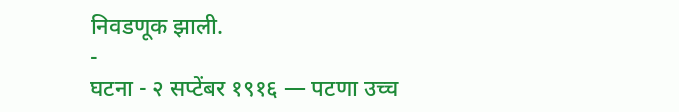निवडणूक झाली.
-
घटना - २ सप्टेंबर १९१६ — पटणा उच्च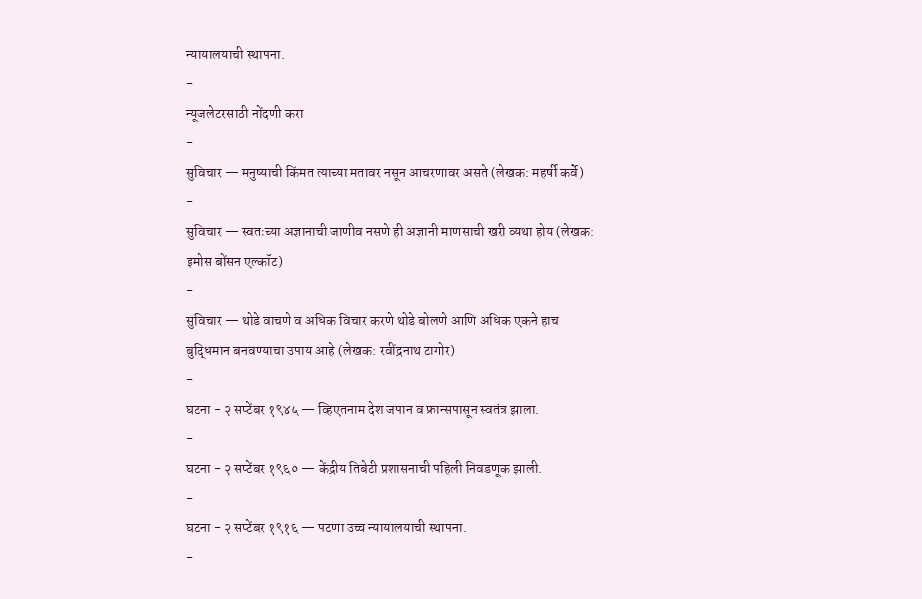न्यायालयाची स्थापना.
-
न्यूजलेटरसाठी नोंदणी करा
-
सुविचार — मनुष्याची किंमत त्याच्या मतावर नसून आचरणावर असते (लेखक: महर्षी कर्वे)
-
सुविचार — स्वतःच्या अज्ञानाची जाणीव नसणे ही अज्ञानी माणसाची खरी व्यथा होय (लेखक: इमोस बोंसन एल्कॉट)
-
सुविचार — थोडे वाचणे व अधिक विचार करणे थोडे बोलणे आणि अधिक एकने हाच बुद्धिमान बनवण्याचा उपाय आहे (लेखक: रवींद्रनाथ टागोर)
-
घटना - २ सप्टेंबर १९४५ — व्हिएतनाम देश जपान व फ्रान्सपासून स्वतंत्र झाला.
-
घटना - २ सप्टेंबर १९६० — केंद्रीय तिबेटी प्रशासनाची पहिली निवडणूक झाली.
-
घटना - २ सप्टेंबर १९१६ — पटणा उच्च न्यायालयाची स्थापना.
-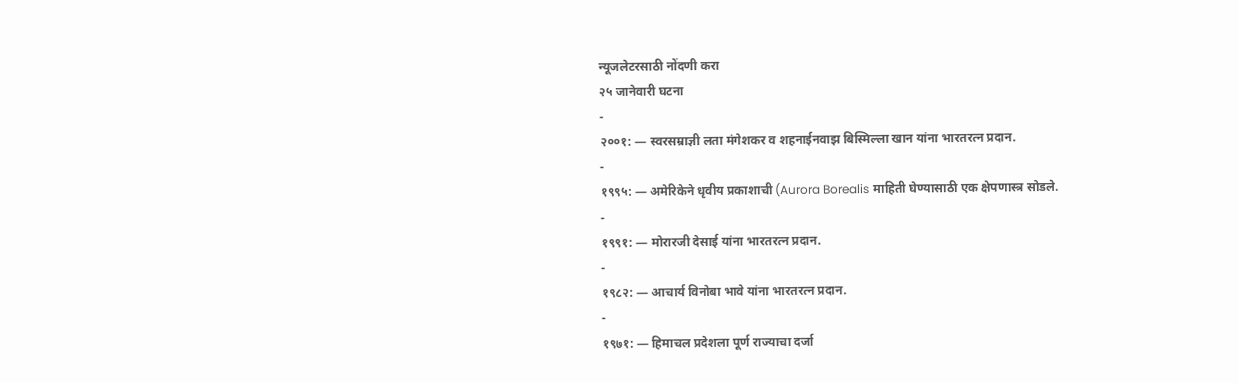न्यूजलेटरसाठी नोंदणी करा
२५ जानेवारी घटना
-
२००१: — स्वरसम्राज्ञी लता मंगेशकर व शहनाईनवाझ बिस्मिल्ला खान यांना भारतरत्न प्रदान.
-
१९९५: — अमेरिकेने धृवीय प्रकाशाची (Aurora Borealis माहिती घेण्यासाठी एक क्षेपणास्त्र सोडले.
-
१९९१: — मोरारजी देसाई यांना भारतरत्न प्रदान.
-
१९८२: — आचार्य विनोबा भावे यांना भारतरत्न प्रदान.
-
१९७१: — हिमाचल प्रदेशला पूर्ण राज्याचा दर्जा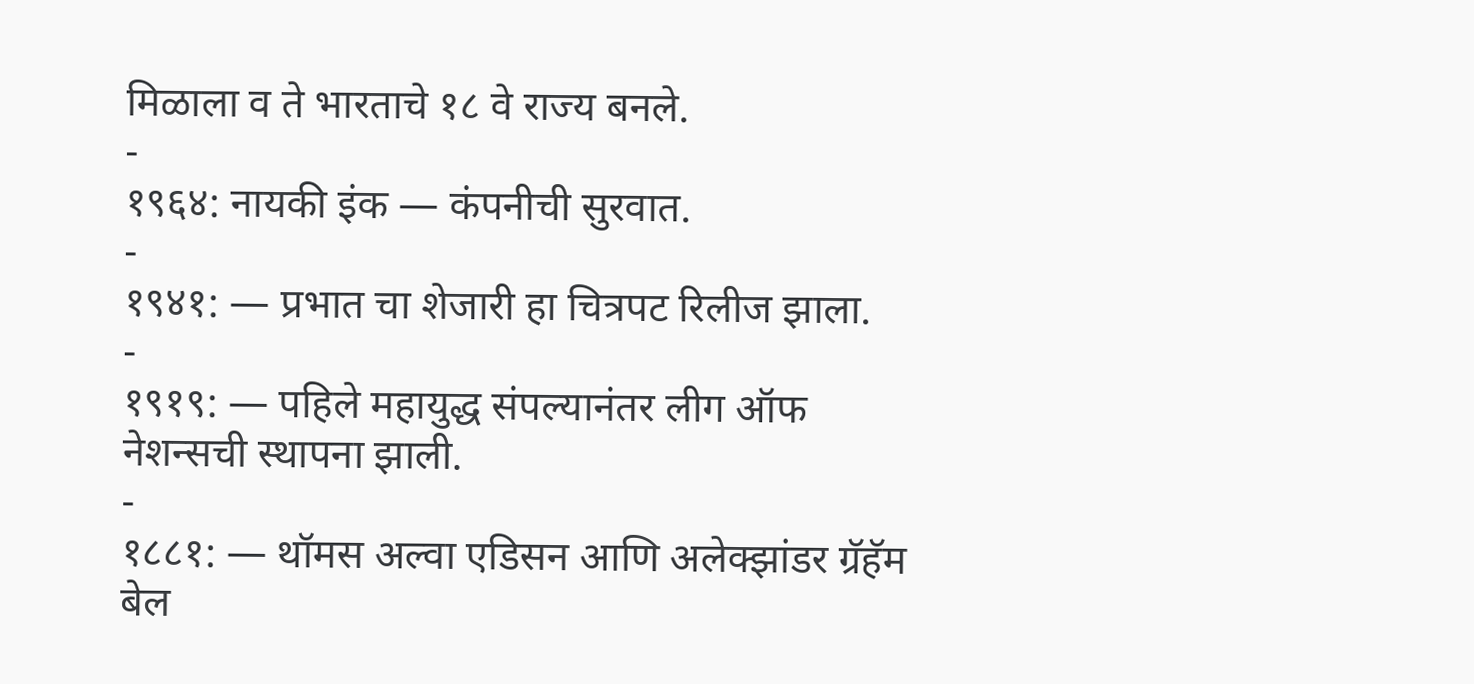मिळाला व ते भारताचे १८ वे राज्य बनले.
-
१९६४: नायकी इंक — कंपनीची सुरवात.
-
१९४१: — प्रभात चा शेजारी हा चित्रपट रिलीज झाला.
-
१९१९: — पहिले महायुद्ध संपल्यानंतर लीग ऑफ नेशन्सची स्थापना झाली.
-
१८८१: — थॉमस अल्वा एडिसन आणि अलेक्झांडर ग्रॅहॅम बेल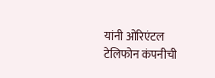यांनी ओरिएंटल टेलिफोन कंपनीची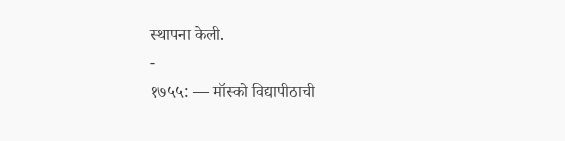स्थापना केली.
-
१७५५: — मॉस्को विद्यापीठाची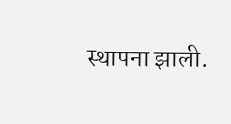स्थापना झाली.